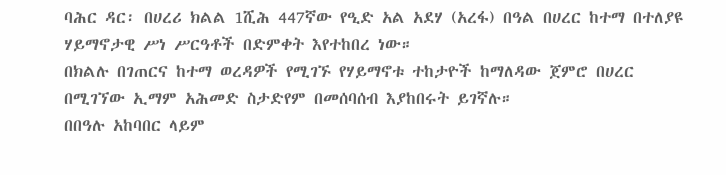ባሕር ዳር፡ በሀረሪ ክልል 1ሺሕ 447ኛው የዒድ አል አደሃ (አረፋ) በዓል በሀረር ከተማ በተለያዩ ሃይማኖታዊ ሥነ ሥርዓቶች በድምቀት እየተከበረ ነው።
በክልሉ በገጠርና ከተማ ወረዳዎች የሚገኙ የሃይማኖቱ ተከታዮች ከማለዳው ጀምሮ በሀረር በሚገኘው ኢማም አሕመድ ስታድየም በመሰባሰብ እያከበሩት ይገኛሉ።
በበዓሉ አከባበር ላይም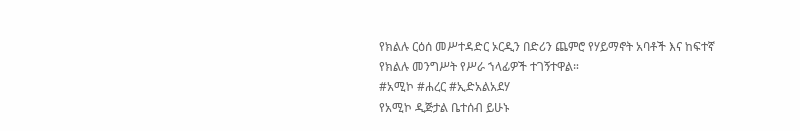የክልሉ ርዕሰ መሥተዳድር ኦርዲን በድሪን ጨምሮ የሃይማኖት አባቶች እና ከፍተኛ የክልሉ መንግሥት የሥራ ኀላፊዎች ተገኝተዋል።
#አሚኮ #ሐረር #ኢድአልአደሃ
የአሚኮ ዲጅታል ቤተሰብ ይሁኑ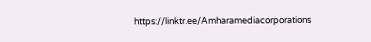https://linktr.ee/Amharamediacorporations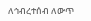ለኅብረተሰብ ለውጥ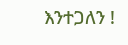እንተጋለን !